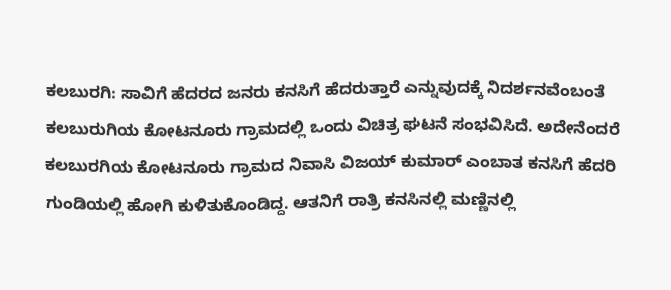ಕಲಬುರಗಿ: ಸಾವಿಗೆ ಹೆದರದ ಜನರು ಕನಸಿಗೆ ಹೆದರುತ್ತಾರೆ ಎನ್ನುವುದಕ್ಕೆ ನಿದರ್ಶನವೆಂಬಂತೆ ಕಲಬುರುಗಿಯ ಕೋಟನೂರು ಗ್ರಾಮದಲ್ಲಿ ಒಂದು ವಿಚಿತ್ರ ಘಟನೆ ಸಂಭವಿಸಿದೆ. ಅದೇನೆಂದರೆ ಕಲಬುರಗಿಯ ಕೋಟನೂರು ಗ್ರಾಮದ ನಿವಾಸಿ ವಿಜಯ್ ಕುಮಾರ್ ಎಂಬಾತ ಕನಸಿಗೆ ಹೆದರಿ ಗುಂಡಿಯಲ್ಲಿ ಹೋಗಿ ಕುಳಿತುಕೊಂಡಿದ್ದ. ಆತನಿಗೆ ರಾತ್ರಿ ಕನಸಿನಲ್ಲಿ ಮಣ್ಣಿನಲ್ಲಿ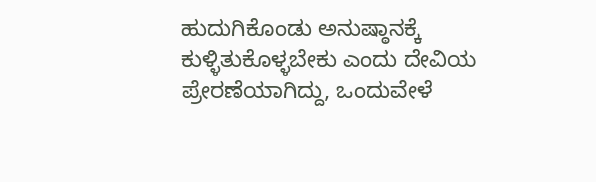ಹುದುಗಿಕೊಂಡು ಅನುಷ್ಠಾನಕ್ಕೆ ಕುಳ್ಳಿತುಕೊಳ್ಳಬೇಕು ಎಂದು ದೇವಿಯ ಪ್ರೇರಣೆಯಾಗಿದ್ದು, ಒಂದುವೇಳೆ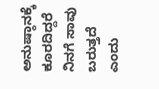ಅನುಷ್ಠಾನಕ್ಕೆ ಕೂರದಿದ್ದರೆ ನಿನಗೆ ಸಾವು ಬರುತ್ತದೆ ಎಂದು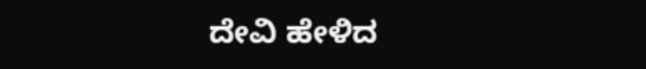ದೇವಿ ಹೇಳಿದ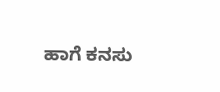ಹಾಗೆ ಕನಸು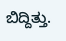ಬಿದ್ದಿತ್ತು.